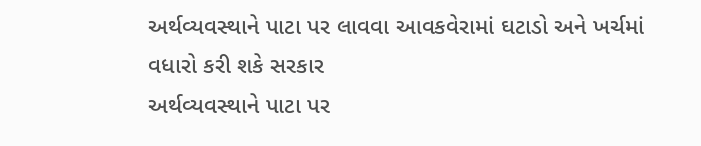અર્થવ્યવસ્થાને પાટા પર લાવવા આવકવેરામાં ઘટાડો અને ખર્ચમાં વધારો કરી શકે સરકાર
અર્થવ્યવસ્થાને પાટા પર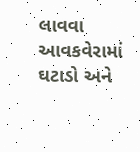લાવવા આવકવેરામાં ઘટાડો અને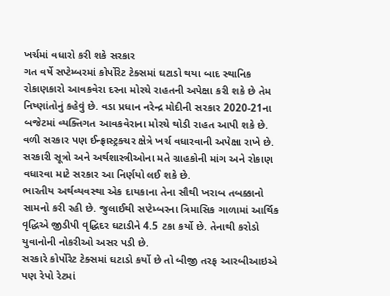ખર્ચમાં વધારો કરી શકે સરકાર
ગત વર્ષે સપ્ટેમ્બરમાં કોર્પોરેટ ટેક્સમાં ઘટાડો થયા બાદ સ્થાનિક રોકાણકારો આવકવેરા દરના મોરચે રાહતની અપેક્ષા કરી શકે છે તેમ નિષ્ણાંતોનું કહેવું છે. વડા પ્રધાન નરેન્દ્ર મોદીની સરકાર 2020-21ના બજેટમાં વ્યક્તિગત આવકવેરાના મોરચે થોડી રાહત આપી શકે છે. વળી સરકાર પણ ઈન્ફ્રાસ્ટ્રક્ચર ક્ષેત્રે ખર્ચ વધારવાની અપેક્ષા રાખે છે. સરકારી સૂત્રો અને અર્થશાસ્ત્રીઓના મતે ગ્રાહકોની માંગ અને રોકાણ વધારવા માટે સરકાર આ નિર્ણયો લઈ શકે છે.
ભારતીય અર્થવ્યવસ્થા એક દાયકાના તેના સૌથી ખરાબ તબક્કાનો સામનો કરી રહી છે. જુલાઈથી સપ્ટેમ્બરના ત્રિમાસિક ગાળામાં આર્થિક વૃદ્ધિએ જીડીપી વૃદ્ધિદર ઘટાડીને 4.5 ટકા કર્યો છે. તેનાથી કરોડો યુવાનોની નોકરીઓ અસર પડી છે.
સરકારે કોર્પોરેટ ટેક્સમાં ઘટાડો કર્યો છે તો બીજી તરફ આરબીઆઇએ પણ રેપો રેટમાં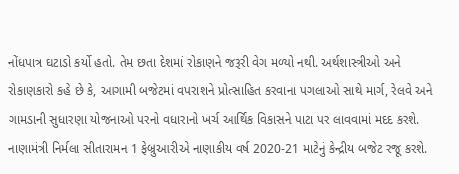નોંધપાત્ર ઘટાડો કર્યો હતો. તેમ છતા દેશમાં રોકાણને જરૂરી વેગ મળ્યો નથી. અર્થશાસ્ત્રીઓ અને રોકાણકારો કહે છે કે, આગામી બજેટમાં વપરાશને પ્રોત્સાહિત કરવાના પગલાઓ સાથે માર્ગ, રેલવે અને ગામડાની સુધારણા યોજનાઓ પરનો વધારાનો ખર્ચ આર્થિક વિકાસને પાટા પર લાવવામાં મદદ કરશે. નાણામંત્રી નિર્મલા સીતારામન 1 ફેબ્રુઆરીએ નાણાકીય વર્ષ 2020-21 માટેનું કેન્દ્રીય બજેટ રજૂ કરશે.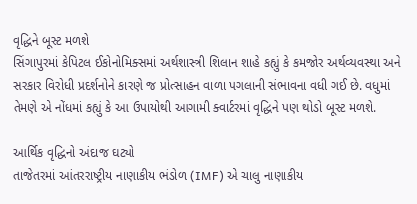વૃદ્ધિને બૂસ્ટ મળશે
સિંગાપુરમાં કેપિટલ ઈકોનોમિક્સમાં અર્થશાસ્ત્રી શિલાન શાહે કહ્યું કે કમજોર અર્થવ્યવસ્થા અને સરકાર વિરોધી પ્રદર્શનોને કારણે જ પ્રોત્સાહન વાળા પગલાની સંભાવના વધી ગઈ છે. વધુમાં તેમણે એ નોંધમાં કહ્યું કે આ ઉપાયોથી આગામી ક્વાર્ટરમાં વૃદ્ધિને પણ થોડો બૂસ્ટ મળશે.

આર્થિક વૃદ્ધિનો અંદાજ ઘટ્યો
તાજેતરમાં આંતરરાષ્ટ્રીય નાણાકીય ભંડોળ (IMF) એ ચાલુ નાણાકીય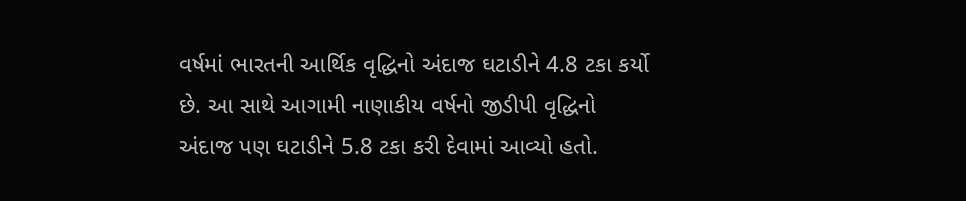વર્ષમાં ભારતની આર્થિક વૃદ્ધિનો અંદાજ ઘટાડીને 4.8 ટકા કર્યો છે. આ સાથે આગામી નાણાકીય વર્ષનો જીડીપી વૃદ્ધિનો અંદાજ પણ ઘટાડીને 5.8 ટકા કરી દેવામાં આવ્યો હતો.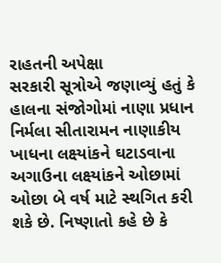રાહતની અપેક્ષા
સરકારી સૂત્રોએ જણાવ્યું હતું કે હાલના સંજોગોમાં નાણા પ્રધાન નિર્મલા સીતારામન નાણાકીય ખાધના લક્ષ્યાંકને ઘટાડવાના અગાઉના લક્ષ્યાંકને ઓછામાં ઓછા બે વર્ષ માટે સ્થગિત કરી શકે છે. નિષ્ણાતો કહે છે કે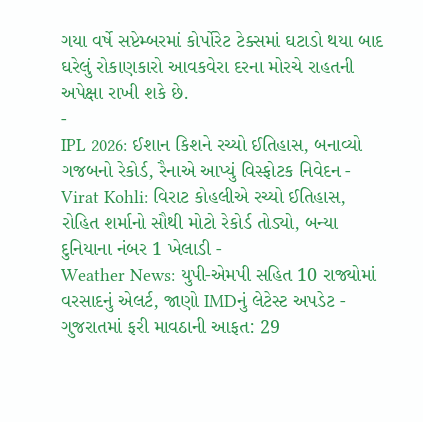ગયા વર્ષે સપ્ટેમ્બરમાં કોર્પોરેટ ટેક્સમાં ઘટાડો થયા બાદ ઘરેલું રોકાણકારો આવકવેરા દરના મોરચે રાહતની અપેક્ષા રાખી શકે છે.
-
IPL 2026: ઈશાન કિશને રચ્યો ઈતિહાસ, બનાવ્યો ગજબનો રેકોર્ડ, રૈનાએ આપ્યું વિસ્ફોટક નિવેદન -
Virat Kohli: વિરાટ કોહલીએ રચ્યો ઈતિહાસ, રોહિત શર્માનો સૌથી મોટો રેકોર્ડ તોડ્યો, બન્યા દુનિયાના નંબર 1 ખેલાડી -
Weather News: યુપી-એમપી સહિત 10 રાજ્યોમાં વરસાદનું એલર્ટ, જાણો IMDનું લેટેસ્ટ અપડેટ -
ગુજરાતમાં ફરી માવઠાની આફત: 29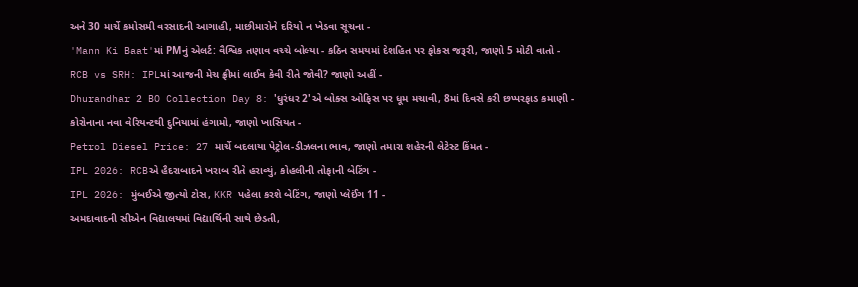અને 30 માર્ચે કમોસમી વરસાદની આગાહી, માછીમારોને દરિયો ન ખેડવા સૂચના -
'Mann Ki Baat'માં PMનું એલર્ટ: વૈશ્વિક તણાવ વચ્ચે બોલ્યા - કઠિન સમયમાં દેશહિત પર ફોકસ જરૂરી, જાણો 5 મોટી વાતો -
RCB vs SRH: IPLમાં આજની મેચ ફ્રીમાં લાઈવ કેવી રીતે જોવી? જાણો અહીં -
Dhurandhar 2 BO Collection Day 8: 'ધુરંધર 2'એ બોક્સ ઓફિસ પર ધૂમ મચાવી, 8માં દિવસે કરી છપ્પરફાડ કમાણી -
કોરોનાના નવા વેરિયન્ટથી દુનિયામાં હંગામો, જાણો ખાસિયત -
Petrol Diesel Price: 27 માર્ચે બદલાયા પેટ્રોલ-ડીઝલના ભાવ, જાણો તમારા શહેરની લેટેસ્ટ કિંમત -
IPL 2026: RCBએ હૈદરાબાદને ખરાબ રીતે હરાવ્યું, કોહલીની તોફાની બેટિંગ -
IPL 2026: મુંબઈએ જીત્યો ટોસ, KKR પહેલા કરશે બેટિંગ, જાણો પ્લેઈંગ 11 -
અમદાવાદની સીએન વિદ્યાલયમાં વિદ્યાર્થિની સાથે છેડતી,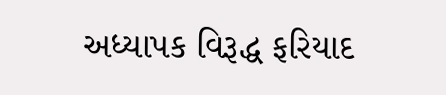અધ્યાપક વિરૂદ્ધ ફરિયાદ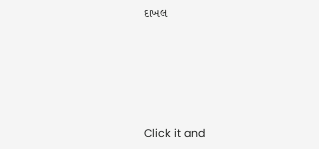દાખલ









Click it and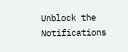Unblock the Notifications